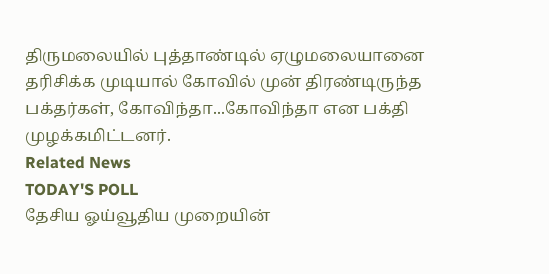திருமலையில் புத்தாண்டில் ஏழுமலையானை தரிசிக்க முடியால் கோவில் முன் திரண்டிருந்த பக்தர்கள், கோவிந்தா...கோவிந்தா என பக்தி முழக்கமிட்டனர்.
Related News
TODAY'S POLL
தேசிய ஓய்வூதிய முறையின்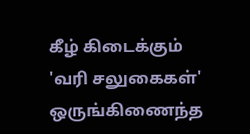கீழ் கிடைக்கும் 'வரி சலுகைகள்' ஒருங்கிணைந்த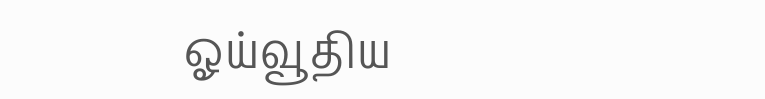ஓய்வூதிய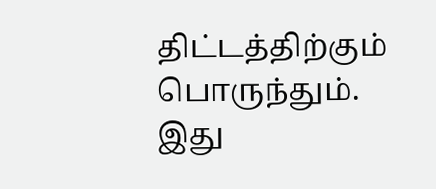திட்டத்திற்கும் பொருந்தும். இது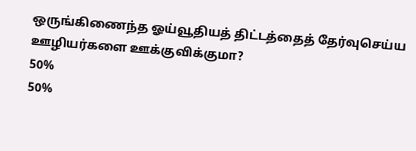ஒருங்கிணைந்த ஓய்வூதியத் திட்டத்தைத் தேர்வுசெய்ய ஊழியர்களை ஊக்குவிக்குமா?
50%
50%